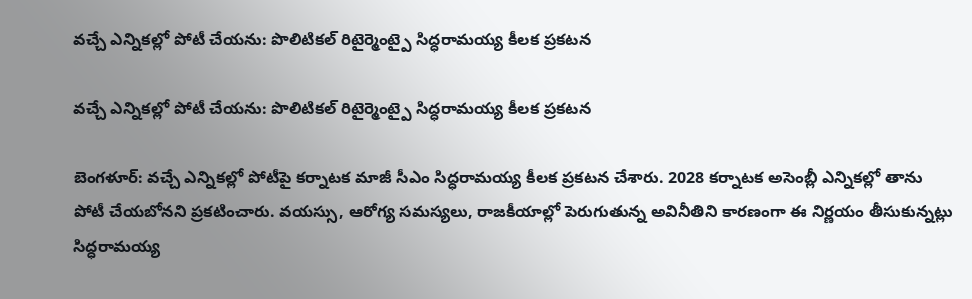వచ్చే ఎన్నికల్లో పోటీ చేయను: పొలిటికల్ రిటైర్మెంట్పై సిద్ధరామయ్య కీలక ప్రకటన

వచ్చే ఎన్నికల్లో పోటీ చేయను: పొలిటికల్ రిటైర్మెంట్పై సిద్ధరామయ్య కీలక ప్రకటన

బెంగళూర్: వచ్చే ఎన్నికల్లో పోటీపై కర్నాటక మాజీ సీఎం సిద్ధరామయ్య కీలక ప్రకటన చేశారు. 2028 కర్నాటక అసెంబ్లీ ఎన్నికల్లో తాను పోటీ చేయబోనని ప్రకటించారు. వయస్సు, ఆరోగ్య సమస్యలు, రాజకీయాల్లో పెరుగుతున్న అవినీతిని కారణంగా ఈ నిర్ణయం తీసుకున్నట్లు సిద్ధరామయ్య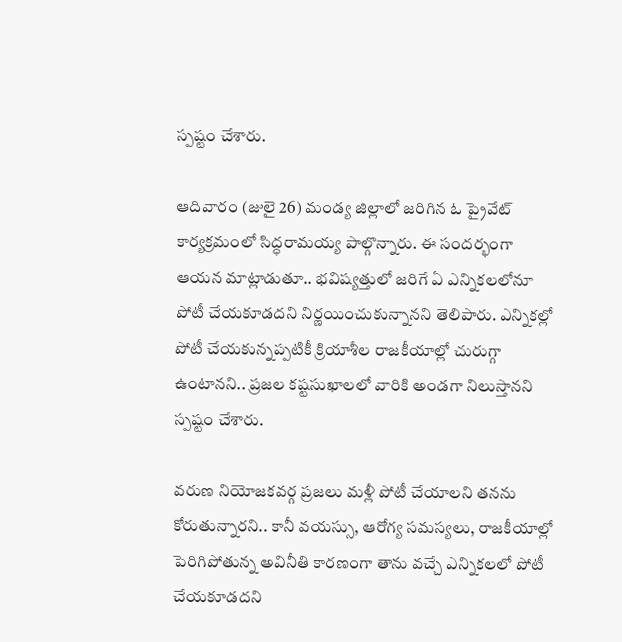స్పష్టం చేశారు.

ఆదివారం (జులై 26) మండ్య జిల్లాలో జరిగిన ఓ ప్రైవేట్ కార్యక్రమంలో సిద్ధరామయ్య పాల్గొన్నారు. ఈ సందర్భంగా ఆయన మాట్లాడుతూ.. భవిష్యత్తులో జరిగే ఏ ఎన్నికలలోనూ పోటీ చేయకూడదని నిర్ణయించుకున్నానని తెలిపారు. ఎన్నికల్లో పోటీ చేయకున్నప్పటికీ క్రియాశీల రాజకీయాల్లో చురుగ్గా ఉంటానని.. ప్రజల కష్టసుఖాలలో వారికి అండగా నిలుస్తానని స్పష్టం చేశారు.

వరుణ నియోజకవర్గ ప్రజలు మళ్లీ పోటీ చేయాలని తనను కోరుతున్నారని.. కానీ వయస్సు, ఆరోగ్య సమస్యలు, రాజకీయాల్లో పెరిగిపోతున్న అవినీతి కారణంగా తాను వచ్చే ఎన్నికలలో పోటీ చేయకూడదని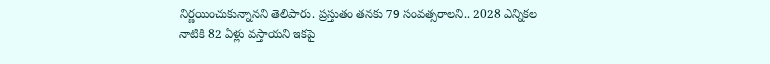నిర్ణయించుకున్నానని తెలిపారు. ప్రస్తుతం తనకు 79 సంవత్సరాలని.. 2028 ఎన్నికల నాటికి 82 ఏళ్లు వస్తాయని ఇకపై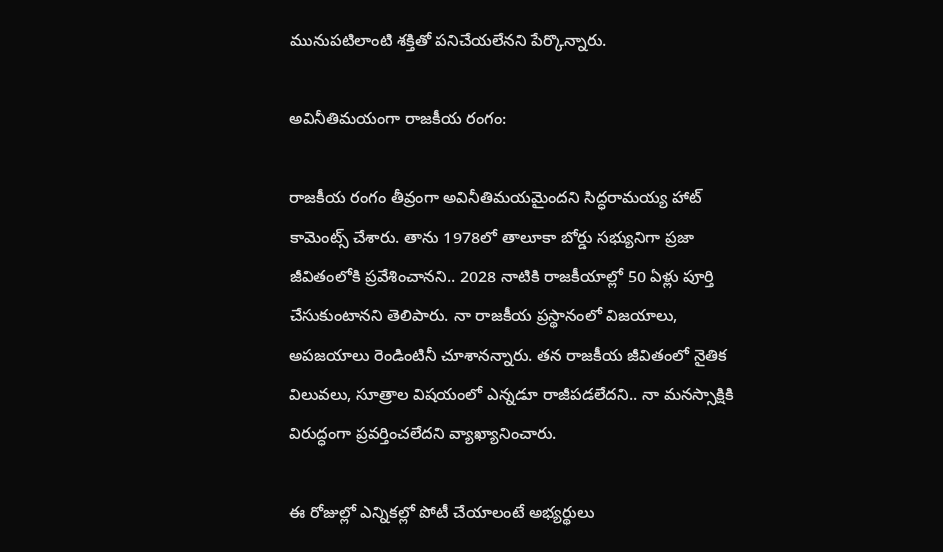మునుపటిలాంటి శక్తితో పనిచేయలేనని పేర్కొన్నారు.

అవినీతిమయంగా రాజకీయ రంగం:

రాజకీయ రంగం తీవ్రంగా అవినీతిమయమైందని సిద్ధరామయ్య హాట్ కామెంట్స్ చేశారు. తాను 1978లో తాలూకా బోర్డు సభ్యునిగా ప్రజా జీవితంలోకి ప్రవేశించానని.. 2028 నాటికి రాజకీయాల్లో 50 ఏళ్లు పూర్తి చేసుకుంటానని తెలిపారు. నా రాజకీయ ప్రస్థానంలో విజయాలు, అపజయాలు రెండింటినీ చూశానన్నారు. తన రాజకీయ జీవితంలో నైతిక విలువలు, సూత్రాల విషయంలో ఎన్నడూ రాజీపడలేదని.. నా మనస్సాక్షికి విరుద్ధంగా ప్రవర్తించలేదని వ్యాఖ్యానించారు.

ఈ రోజుల్లో ఎన్నికల్లో పోటీ చేయాలంటే అభ్యర్థులు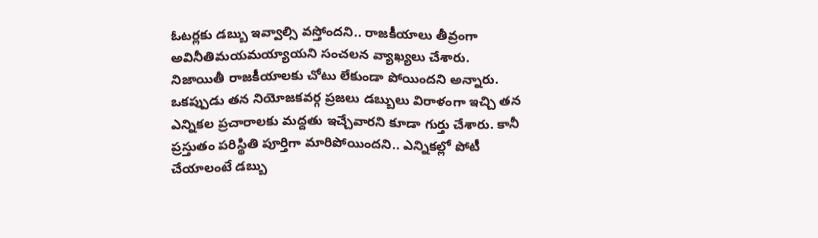ఓటర్లకు డబ్బు ఇవ్వాల్సి వస్తోందని.. రాజకీయాలు తీవ్రంగా అవినీతిమయమయ్యాయని సంచలన వ్యాఖ్యలు చేశారు. నిజాయితీ రాజకీయాలకు చోటు లేకుండా పోయిందని అన్నారు. ఒకప్పుడు తన నియోజకవర్గ ప్రజలు డబ్బులు విరాళంగా ఇచ్చి తన ఎన్నికల ప్రచారాలకు మద్దతు ఇచ్చేవారని కూడా గుర్తు చేశారు. కానీ ప్రస్తుతం పరిస్థితి పూర్తిగా మారిపోయిందని.. ఎన్నికల్లో పోటీ చేయాలంటే డబ్బు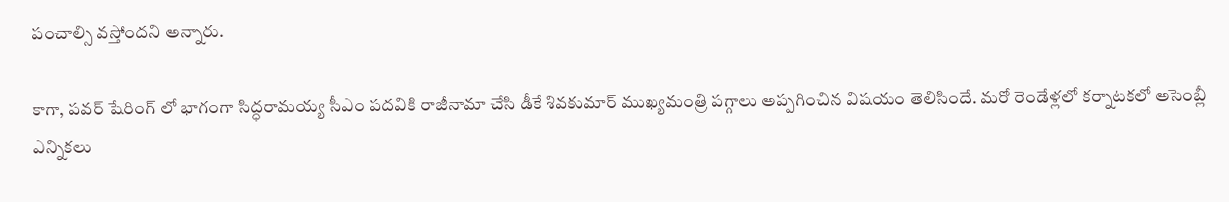పంచాల్సి వస్తోందని అన్నారు.

కాగా, పవర్ షేరింగ్ లో భాగంగా సిద్ధరామయ్య సీఎం పదవికి రాజీనామా చేసి డీకే శివకుమార్ ముఖ్యమంత్రి పగ్గాలు అప్పగించిన విషయం తెలిసిందే. మరో రెండేళ్లలో కర్నాటకలో అసెంబ్లీ ఎన్నికలు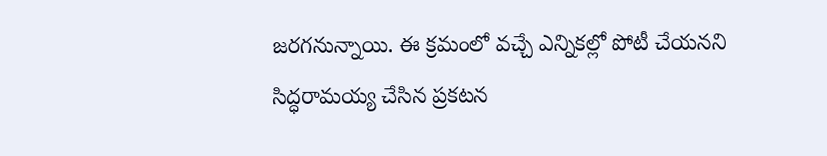జరగనున్నాయి. ఈ క్రమంలో వచ్చే ఎన్నికల్లో పోటీ చేయనని సిద్ధరామయ్య చేసిన ప్రకటన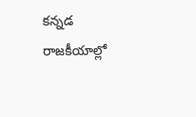కన్నడ రాజకీయాల్లో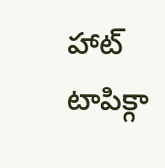హాట్ టాపిక్గా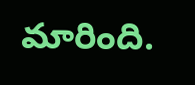మారింది.